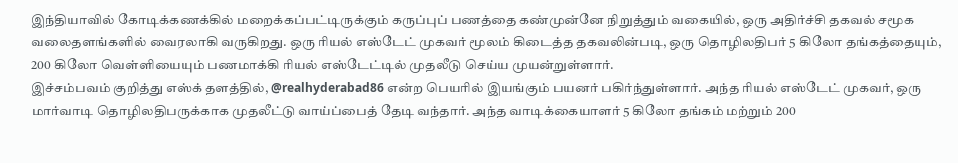இந்தியாவில் கோடிக்கணக்கில் மறைக்கப்பட்டிருக்கும் கருப்புப் பணத்தை கண்முன்னே நிறுத்தும் வகையில், ஒரு அதிர்ச்சி தகவல் சமூக வலைதளங்களில் வைரலாகி வருகிறது. ஒரு ரியல் எஸ்டேட் முகவர் மூலம் கிடைத்த தகவலின்படி, ஒரு தொழிலதிபர் 5 கிலோ தங்கத்தையும், 200 கிலோ வெள்ளியையும் பணமாக்கி ரியல் எஸ்டேட்டில் முதலீடு செய்ய முயன்றுள்ளார்.
இச்சம்பவம் குறித்து எஸ்க் தளத்தில், @realhyderabad86 என்ற பெயரில் இயங்கும் பயனர் பகிர்ந்துள்ளார். அந்த ரியல் எஸ்டேட் முகவர், ஒரு மார்வாடி தொழிலதிபருக்காக முதலீட்டு வாய்ப்பைத் தேடி வந்தார். அந்த வாடிக்கையாளர் 5 கிலோ தங்கம் மற்றும் 200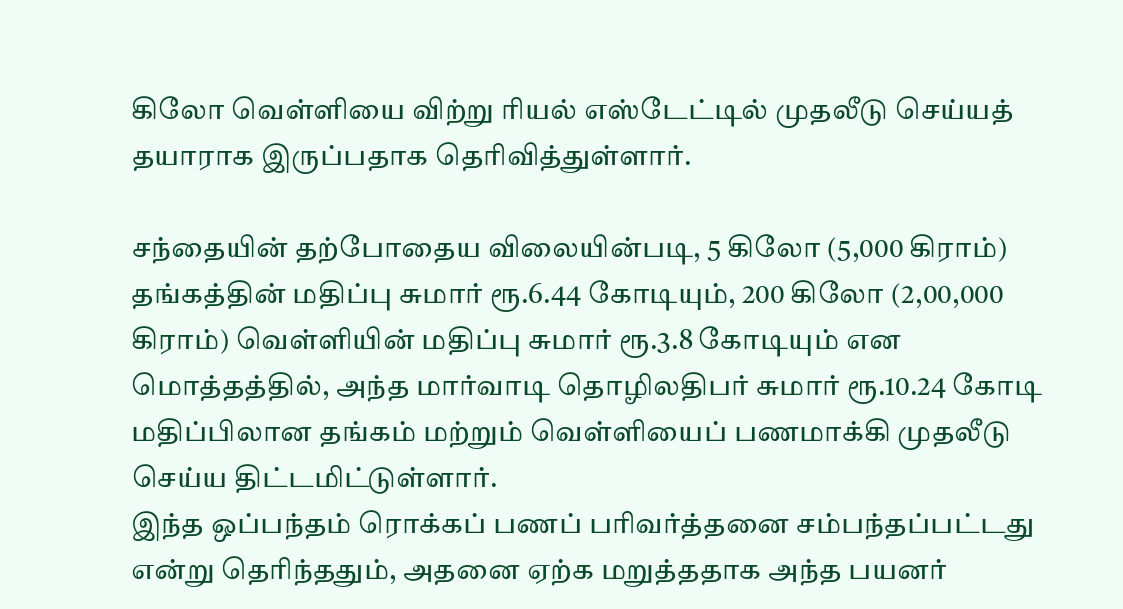கிலோ வெள்ளியை விற்று ரியல் எஸ்டேட்டில் முதலீடு செய்யத் தயாராக இருப்பதாக தெரிவித்துள்ளார்.

சந்தையின் தற்போதைய விலையின்படி, 5 கிலோ (5,000 கிராம்) தங்கத்தின் மதிப்பு சுமார் ரூ.6.44 கோடியும், 200 கிலோ (2,00,000 கிராம்) வெள்ளியின் மதிப்பு சுமார் ரூ.3.8 கோடியும் என மொத்தத்தில், அந்த மார்வாடி தொழிலதிபர் சுமார் ரூ.10.24 கோடி மதிப்பிலான தங்கம் மற்றும் வெள்ளியைப் பணமாக்கி முதலீடு செய்ய திட்டமிட்டுள்ளார்.
இந்த ஒப்பந்தம் ரொக்கப் பணப் பரிவர்த்தனை சம்பந்தப்பட்டது என்று தெரிந்ததும், அதனை ஏற்க மறுத்ததாக அந்த பயனர்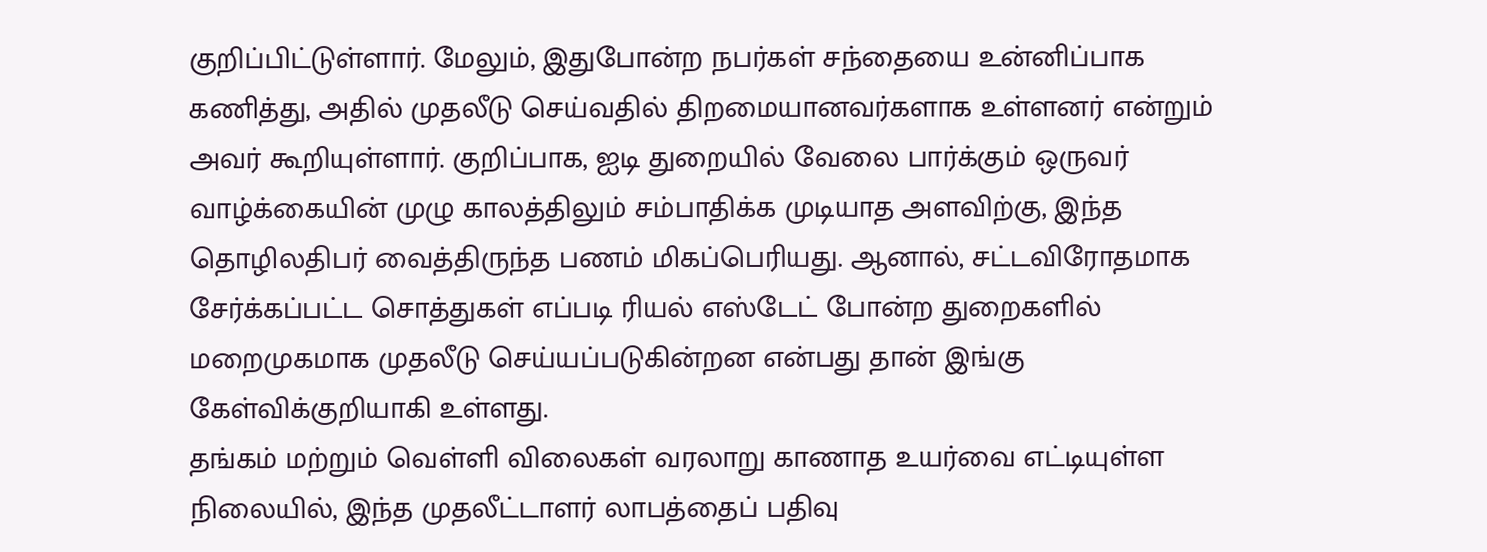குறிப்பிட்டுள்ளார். மேலும், இதுபோன்ற நபர்கள் சந்தையை உன்னிப்பாக கணித்து, அதில் முதலீடு செய்வதில் திறமையானவர்களாக உள்ளனர் என்றும் அவர் கூறியுள்ளார். குறிப்பாக, ஐடி துறையில் வேலை பார்க்கும் ஒருவர் வாழ்க்கையின் முழு காலத்திலும் சம்பாதிக்க முடியாத அளவிற்கு, இந்த தொழிலதிபர் வைத்திருந்த பணம் மிகப்பெரியது. ஆனால், சட்டவிரோதமாக சேர்க்கப்பட்ட சொத்துகள் எப்படி ரியல் எஸ்டேட் போன்ற துறைகளில் மறைமுகமாக முதலீடு செய்யப்படுகின்றன என்பது தான் இங்கு கேள்விக்குறியாகி உள்ளது.
தங்கம் மற்றும் வெள்ளி விலைகள் வரலாறு காணாத உயர்வை எட்டியுள்ள நிலையில், இந்த முதலீட்டாளர் லாபத்தைப் பதிவு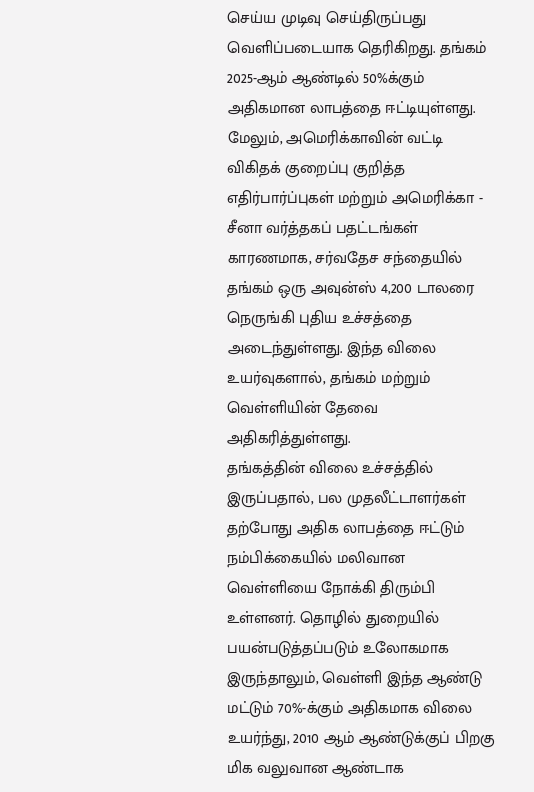செய்ய முடிவு செய்திருப்பது வெளிப்படையாக தெரிகிறது. தங்கம் 2025-ஆம் ஆண்டில் 50%க்கும் அதிகமான லாபத்தை ஈட்டியுள்ளது. மேலும், அமெரிக்காவின் வட்டி விகிதக் குறைப்பு குறித்த எதிர்பார்ப்புகள் மற்றும் அமெரிக்கா - சீனா வர்த்தகப் பதட்டங்கள் காரணமாக, சர்வதேச சந்தையில் தங்கம் ஒரு அவுன்ஸ் 4,200 டாலரை நெருங்கி புதிய உச்சத்தை அடைந்துள்ளது. இந்த விலை உயர்வுகளால், தங்கம் மற்றும் வெள்ளியின் தேவை அதிகரித்துள்ளது.
தங்கத்தின் விலை உச்சத்தில் இருப்பதால், பல முதலீட்டாளர்கள் தற்போது அதிக லாபத்தை ஈட்டும் நம்பிக்கையில் மலிவான வெள்ளியை நோக்கி திரும்பி உள்ளனர். தொழில் துறையில் பயன்படுத்தப்படும் உலோகமாக இருந்தாலும், வெள்ளி இந்த ஆண்டு மட்டும் 70%-க்கும் அதிகமாக விலை உயர்ந்து, 2010 ஆம் ஆண்டுக்குப் பிறகு மிக வலுவான ஆண்டாக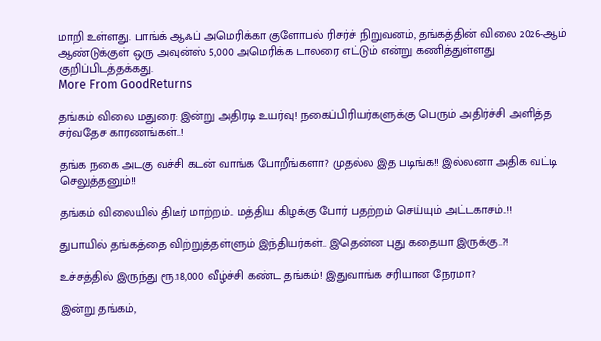மாறி உள்ளது. பாங்க் ஆஃப் அமெரிக்கா குளோபல் ரிசர்ச் நிறுவனம், தங்கத்தின் விலை 2026-ஆம் ஆண்டுக்குள் ஒரு அவுன்ஸ் 5,000 அமெரிக்க டாலரை எட்டும் என்று கணித்துள்ளது குறிப்பிடத்தக்கது.
More From GoodReturns

தங்கம் விலை மதுரை: இன்று அதிரடி உயர்வு! நகைப்பிரியர்களுக்கு பெரும் அதிர்ச்சி அளித்த சர்வதேச காரணங்கள்..!

தங்க நகை அடகு வச்சி கடன் வாங்க போறீங்களா? முதல்ல இத படிங்க!! இல்லனா அதிக வட்டி செலுத்தனும்!!

தங்கம் விலையில் திடீர் மாற்றம்.. மத்திய கிழக்கு போர் பதற்றம் செய்யும் அட்டகாசம்..!!

துபாயில் தங்கத்தை விற்றுத்தள்ளும் இந்தியர்கள்.. இதென்ன புது கதையா இருக்கு..?!

உச்சத்தில் இருந்து ரூ.18,000 வீழ்ச்சி கண்ட தங்கம்! இதுவாங்க சரியான நேரமா?

இன்று தங்கம்,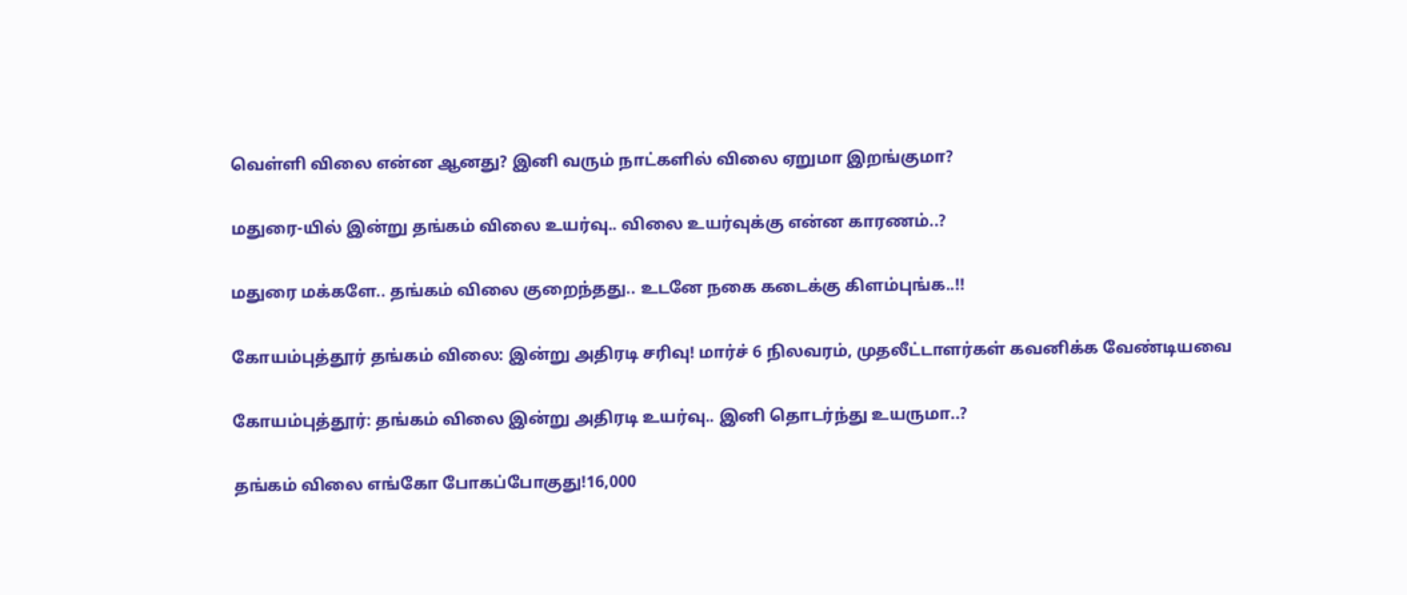வெள்ளி விலை என்ன ஆனது? இனி வரும் நாட்களில் விலை ஏறுமா இறங்குமா?

மதுரை-யில் இன்று தங்கம் விலை உயர்வு.. விலை உயர்வுக்கு என்ன காரணம்..?

மதுரை மக்களே.. தங்கம் விலை குறைந்தது.. உடனே நகை கடைக்கு கிளம்புங்க..!!

கோயம்புத்தூர் தங்கம் விலை: இன்று அதிரடி சரிவு! மார்ச் 6 நிலவரம், முதலீட்டாளர்கள் கவனிக்க வேண்டியவை

கோயம்புத்தூர்: தங்கம் விலை இன்று அதிரடி உயர்வு.. இனி தொடர்ந்து உயருமா..?

தங்கம் விலை எங்கோ போகப்போகுது!16,000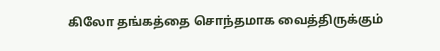கிலோ தங்கத்தை சொந்தமாக வைத்திருக்கும்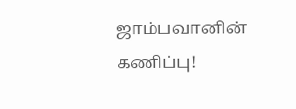ஜாம்பவானின் கணிப்பு!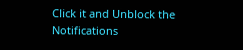Click it and Unblock the Notifications